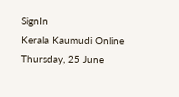SignIn
Kerala Kaumudi Online
Thursday, 25 June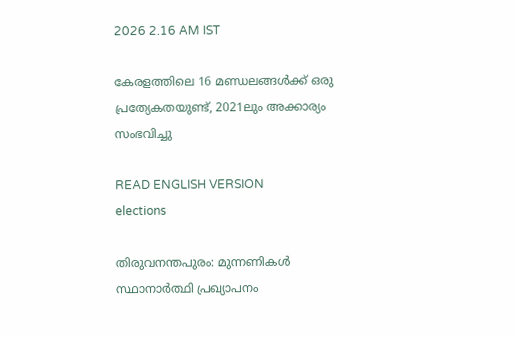2026 2.16 AM IST

കേരളത്തിലെ 16 മണ്ഡലങ്ങള്‍ക്ക് ഒരു പ്രത്യേകതയുണ്ട്, 2021ലും അക്കാര്യം സംഭവിച്ചു

READ ENGLISH VERSION
elections

തിരുവനന്തപുരം: മുന്നണികള്‍ സ്ഥാനാര്‍ത്ഥി പ്രഖ്യാപനം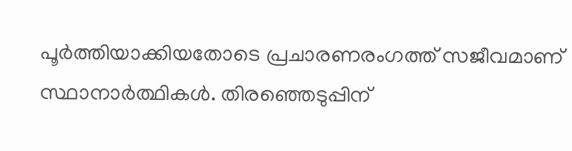പൂര്‍ത്തിയാക്കിയതോടെ പ്രചാരണരംഗത്ത് സജീവമാണ് സ്ഥാനാര്‍ത്ഥികള്‍. തിരഞ്ഞെടുപ്പിന്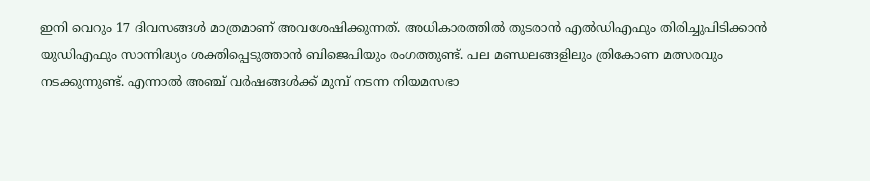ഇനി വെറും 17 ദിവസങ്ങള്‍ മാത്രമാണ് അവശേഷിക്കുന്നത്. അധികാരത്തില്‍ തുടരാന്‍ എല്‍ഡിഎഫും തിരിച്ചുപിടിക്കാന്‍ യുഡിഎഫും സാന്നിദ്ധ്യം ശക്തിപ്പെടുത്താന്‍ ബിജെപിയും രംഗത്തുണ്ട്. പല മണ്ഡലങ്ങളിലും ത്രികോണ മത്സരവും നടക്കുന്നുണ്ട്. എന്നാല്‍ അഞ്ച് വര്‍ഷങ്ങള്‍ക്ക് മുമ്പ് നടന്ന നിയമസഭാ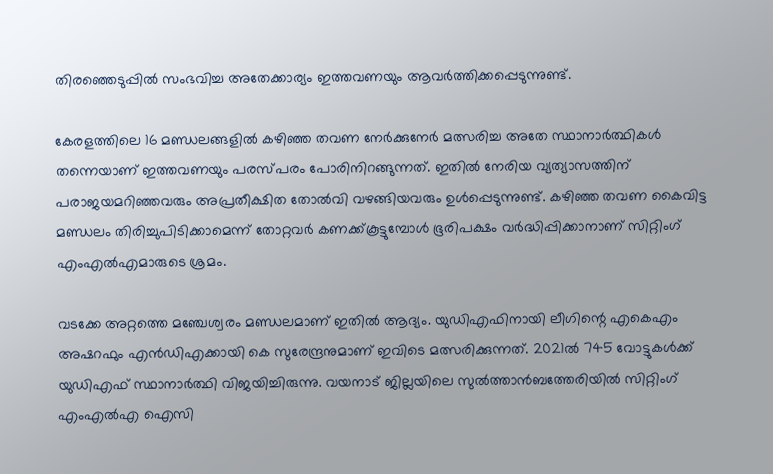തിരഞ്ഞെടുപ്പില്‍ സംഭവിച്ച അതേക്കാര്യം ഇത്തവണയും ആവര്‍ത്തിക്കപ്പെടുന്നുണ്ട്.

കേരളത്തിലെ 16 മണ്ഡലങ്ങളില്‍ കഴിഞ്ഞ തവണ നേര്‍ക്കുനേര്‍ മത്സരിച്ച അതേ സ്ഥാനാര്‍ത്ഥികള്‍ തന്നെയാണ് ഇത്തവണയും പരസ്പരം പോരിനിറങ്ങുന്നത്. ഇതില്‍ നേരിയ വ്യത്യാസത്തിന് പരാജയമറിഞ്ഞവരും അപ്രതീക്ഷിത തോല്‍വി വഴങ്ങിയവരും ഉള്‍പ്പെടുന്നുണ്ട്. കഴിഞ്ഞ തവണ കൈവിട്ട മണ്ഡലം തിരിച്ചുപിടിക്കാമെന്ന് തോറ്റവര്‍ കണക്ക്കൂട്ടുമ്പോള്‍ ഭൂരിപക്ഷം വര്‍ദ്ധിപ്പിക്കാനാണ് സിറ്റിംഗ് എംഎല്‍എമാരുടെ ശ്രമം.

വടക്കേ അറ്റത്തെ മഞ്ചേശ്വരം മണ്ഡലമാണ് ഇതില്‍ ആദ്യം. യുഡിഎഫിനായി ലീഗിന്റെ എകെഎം അഷറഫും എന്‍ഡിഎക്കായി കെ സുരേന്ദ്രനുമാണ് ഇവിടെ മത്സരിക്കുന്നത്. 2021ല്‍ 745 വോട്ടുകള്‍ക്ക് യുഡിഎഫ് സ്ഥാനാര്‍ത്ഥി വിജയിച്ചിരുന്നു. വയനാട് ജില്ലയിലെ സുല്‍ത്താന്‍ബത്തേരിയില്‍ സിറ്റിംഗ് എംഎല്‍എ ഐസി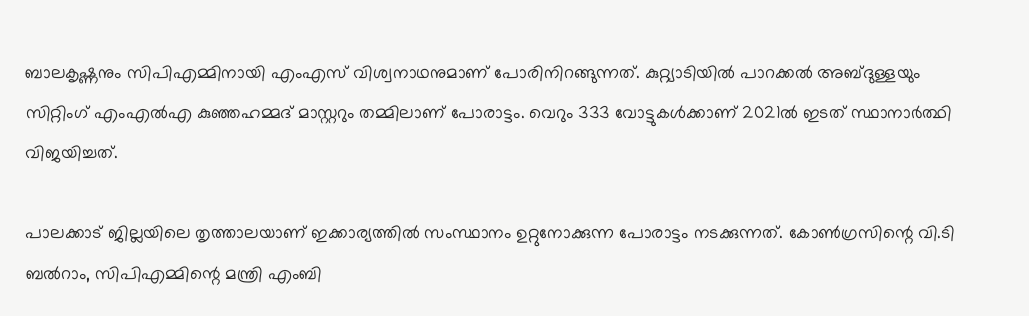ബാലകൃഷ്ണനും സിപിഎമ്മിനായി എംഎസ് വിശ്വനാഥനുമാണ് പോരിനിറങ്ങുന്നത്. കുറ്റ്യാടിയില്‍ പാറക്കല്‍ അബ്ദുള്ളയും സിറ്റിംഗ് എംഎല്‍എ കുഞ്ഞഹമ്മദ് മാസ്റ്ററും തമ്മിലാണ് പോരാട്ടം. വെറും 333 വോട്ടുകള്‍ക്കാണ് 2021ല്‍ ഇടത് സ്ഥാനാര്‍ത്ഥി വിജയിച്ചത്.

പാലക്കാട് ജില്ലയിലെ തൃത്താലയാണ് ഇക്കാര്യത്തില്‍ സംസ്ഥാനം ഉറ്റുനോക്കുന്ന പോരാട്ടം നടക്കുന്നത്. കോണ്‍ഗ്രസിന്റെ വി.ടി ബല്‍റാം, സിപിഎമ്മിന്റെ മന്ത്രി എംബി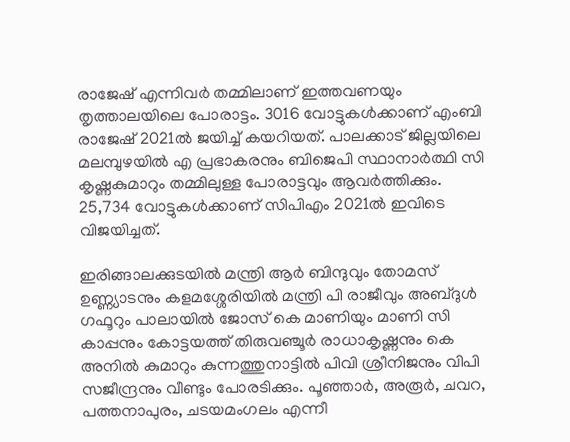രാജേഷ് എന്നിവര്‍ തമ്മിലാണ് ഇത്തവണയും തൃത്താലയിലെ പോരാട്ടം. 3016 വോട്ടുകള്‍ക്കാണ് എംബി രാജേഷ് 2021ല്‍ ജയിച്ച് കയറിയത്. പാലക്കാട് ജില്ലയിലെ മലമ്പുഴയില്‍ എ പ്രഭാകരനും ബിജെപി സ്ഥാനാര്‍ത്ഥി സി കൃഷ്ണകുമാറും തമ്മിലുള്ള പോരാട്ടവും ആവര്‍ത്തിക്കും. 25,734 വോട്ടുകള്‍ക്കാണ് സിപിഎം 2021ല്‍ ഇവിടെ വിജയിച്ചത്.

ഇരിങ്ങാലക്കുടയില്‍ മന്ത്രി ആര്‍ ബിന്ദുവും തോമസ് ഉണ്ണ്യാടനും കളമശ്ശേരിയില്‍ മന്ത്രി പി രാജീവും അബ്ദുള്‍ ഗഫൂറും പാലായില്‍ ജോസ് കെ മാണിയും മാണി സി കാപ്പനും കോട്ടയത്ത് തിരുവഞ്ചൂര്‍ രാധാകൃഷ്ണനും കെ അനില്‍ കുമാറും കുന്നത്തുനാട്ടില്‍ പിവി ശ്രീനിജനും വിപി സജീന്ദ്രനും വീണ്ടും പോരടിക്കും. പൂഞ്ഞാര്‍, അരൂര്‍, ചവറ, പത്തനാപുരം, ചടയമംഗലം എന്നീ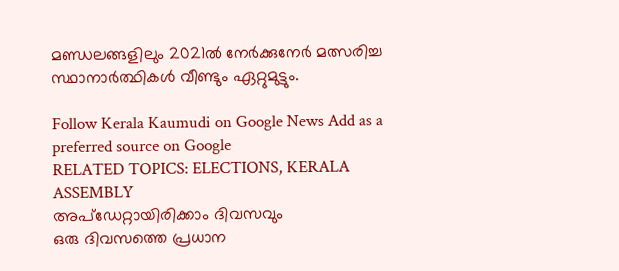മണ്ഡലങ്ങളിലും 2021ല്‍ നേര്‍ക്കുനേര്‍ മത്സരിച്ച സ്ഥാനാര്‍ത്ഥികള്‍ വീണ്ടും ഏറ്റുമുട്ടും.

Follow Kerala Kaumudi on Google News Add as a preferred source on Google
RELATED TOPICS: ELECTIONS, KERALA ASSEMBLY
അപ്ഡേറ്റായിരിക്കാം ദിവസവും
ഒരു ദിവസത്തെ പ്രധാന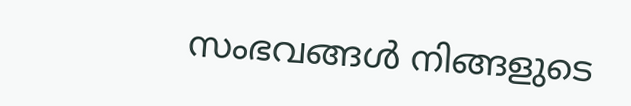സംഭവങ്ങൾ നിങ്ങളുടെ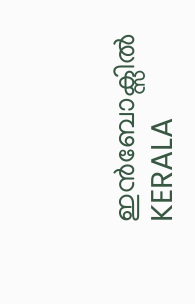ഇൻബോക്സിൽ
KERALA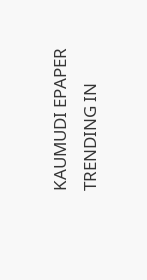KAUMUDI EPAPER
TRENDING IN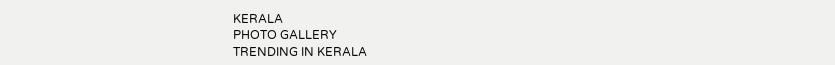KERALA
PHOTO GALLERY
TRENDING IN KERALA